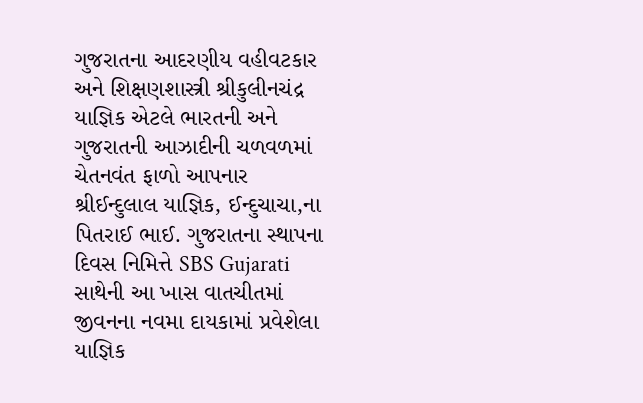ગુજરાતના આદરણીય વહીવટકાર અને શિક્ષણશાસ્ત્રી શ્રીકુલીનચંદ્ર યાજ્ઞિક એટલે ભારતની અને ગુજરાતની આઝાદીની ચળવળમાં ચેતનવંત ફાળો આપનાર શ્રીઈન્દુલાલ યાજ્ઞિક, ઈન્દુચાચા,ના પિતરાઈ ભાઈ. ગુજરાતના સ્થાપના દિવસ નિમિત્તે SBS Gujarati સાથેની આ ખાસ વાતચીતમાં જીવનના નવમા દાયકામાં પ્રવેશેલા યાજ્ઞિક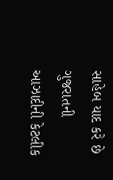સાહેબ યાદ કરે છે ગુજરાતની આઝાદીની કેટલીક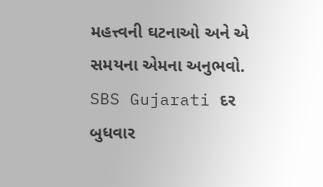મહત્ત્વની ઘટનાઓ અને એ સમયના એમના અનુભવો.
SBS Gujarati દર બુધવાર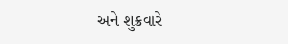અને શુક્રવારે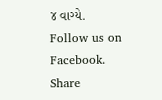૪ વાગ્યે.
Follow us on Facebook.
Share